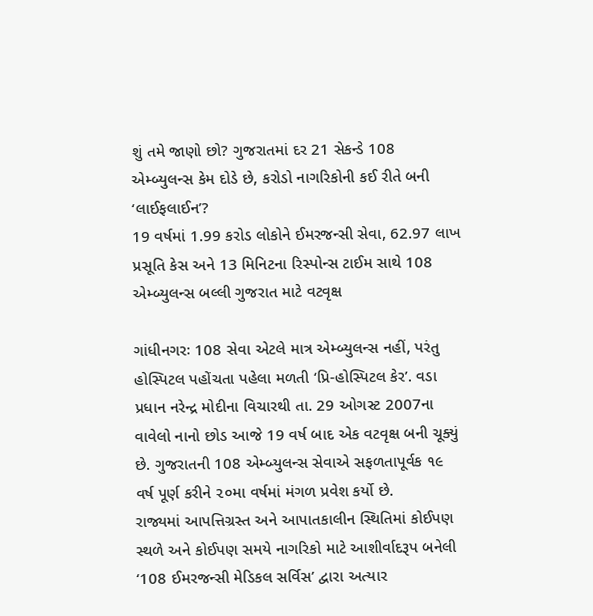શું તમે જાણો છો? ગુજરાતમાં દર 21 સેકન્ડે 108 એમ્બ્યુલન્સ કેમ દોડે છે, કરોડો નાગરિકોની કઈ રીતે બની ‘લાઈફલાઈન’?
19 વર્ષમાં 1.99 કરોડ લોકોને ઈમરજન્સી સેવા, 62.97 લાખ પ્રસૂતિ કેસ અને 13 મિનિટના રિસ્પોન્સ ટાઈમ સાથે 108 એમ્બ્યુલન્સ બલ્લી ગુજરાત માટે વટવૃક્ષ

ગાંધીનગરઃ 108 સેવા એટલે માત્ર એમ્બ્યુલન્સ નહીં, પરંતુ હોસ્પિટલ પહોંચતા પહેલા મળતી ‘પ્રિ-હોસ્પિટલ કેર’. વડા પ્રધાન નરેન્દ્ર મોદીના વિચારથી તા. 29 ઓગસ્ટ 2007ના વાવેલો નાનો છોડ આજે 19 વર્ષ બાદ એક વટવૃક્ષ બની ચૂક્યું છે. ગુજરાતની 108 એમ્બ્યુલન્સ સેવાએ સફળતાપૂર્વક ૧૯ વર્ષ પૂર્ણ કરીને ૨૦મા વર્ષમાં મંગળ પ્રવેશ કર્યો છે.
રાજ્યમાં આપત્તિગ્રસ્ત અને આપાતકાલીન સ્થિતિમાં કોઈપણ સ્થળે અને કોઈપણ સમયે નાગરિકો માટે આશીર્વાદરૂપ બનેલી ‘108 ઈમરજન્સી મેડિકલ સર્વિસ’ દ્વારા અત્યાર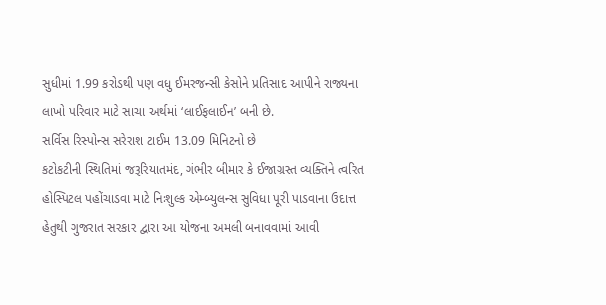સુધીમાં 1.99 કરોડથી પણ વધુ ઈમરજન્સી કેસોને પ્રતિસાદ આપીને રાજ્યના લાખો પરિવાર માટે સાચા અર્થમાં ‘લાઈફલાઈન’ બની છે.
સર્વિસ રિસ્પોન્સ સરેરાશ ટાઈમ 13.09 મિનિટનો છે
કટોકટીની સ્થિતિમાં જરૂરિયાતમંદ, ગંભીર બીમાર કે ઈજાગ્રસ્ત વ્યક્તિને ત્વરિત હોસ્પિટલ પહોંચાડવા માટે નિઃશુલ્ક એમ્બ્યુલન્સ સુવિધા પૂરી પાડવાના ઉદાત્ત હેતુથી ગુજરાત સરકાર દ્વારા આ યોજના અમલી બનાવવામાં આવી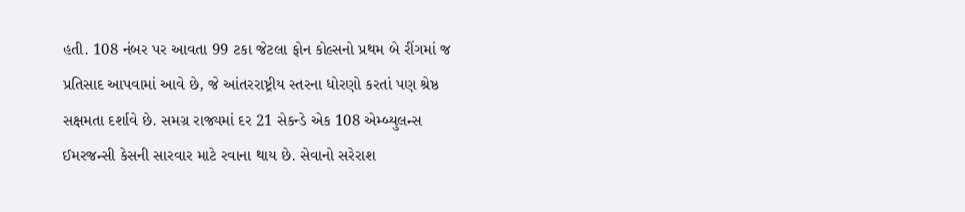હતી. 108 નંબર પર આવતા 99 ટકા જેટલા ફોન કોલ્સનો પ્રથમ બે રીંગમાં જ પ્રતિસાદ આપવામાં આવે છે, જે આંતરરાષ્ટ્રીય સ્તરના ધોરણો કરતાં પણ શ્રેષ્ઠ સક્ષમતા દર્શાવે છે. સમગ્ર રાજ્યમાં દર 21 સેકન્ડે એક 108 એમ્બ્યુલન્સ ઈમરજન્સી કેસની સારવાર માટે રવાના થાય છે. સેવાનો સરેરાશ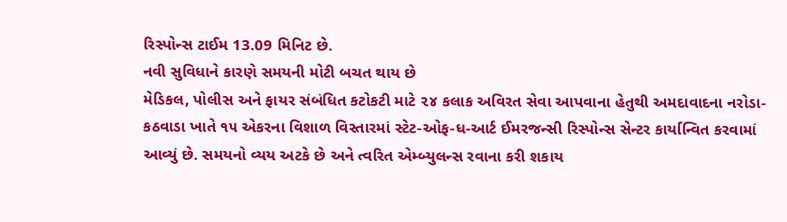રિસ્પોન્સ ટાઈમ 13.09 મિનિટ છે.
નવી સુવિધાને કારણે સમયની મોટી બચત થાય છે
મેડિકલ, પોલીસ અને ફાયર સંબંધિત કટોકટી માટે ૨૪ કલાક અવિરત સેવા આપવાના હેતુથી અમદાવાદના નરોડા-કઠવાડા ખાતે ૧૫ એકરના વિશાળ વિસ્તારમાં સ્ટેટ-ઓફ-ધ-આર્ટ ઈમરજન્સી રિસ્પોન્સ સેન્ટર કાર્યાન્વિત કરવામાં આવ્યું છે. સમયનો વ્યય અટકે છે અને ત્વરિત એમ્બ્યુલન્સ રવાના કરી શકાય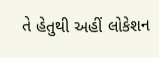તે હેતુથી અહીં લોકેશન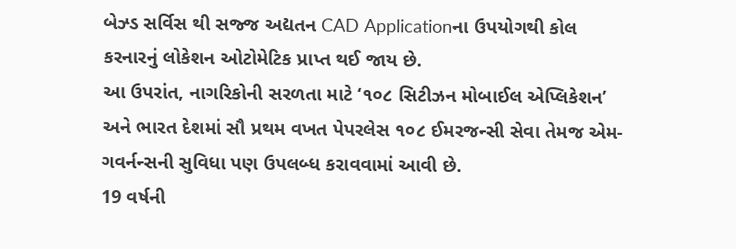બેઝ્ડ સર્વિસ થી સજ્જ અદ્યતન CAD Applicationના ઉપયોગથી કોલ કરનારનું લોકેશન ઓટોમેટિક પ્રાપ્ત થઈ જાય છે.
આ ઉપરાંત, નાગરિકોની સરળતા માટે ‘૧૦૮ સિટીઝન મોબાઈલ એપ્લિકેશન’ અને ભારત દેશમાં સૌ પ્રથમ વખત પેપરલેસ ૧૦૮ ઈમરજન્સી સેવા તેમજ એમ-ગવર્નન્સની સુવિધા પણ ઉપલબ્ધ કરાવવામાં આવી છે.
19 વર્ષની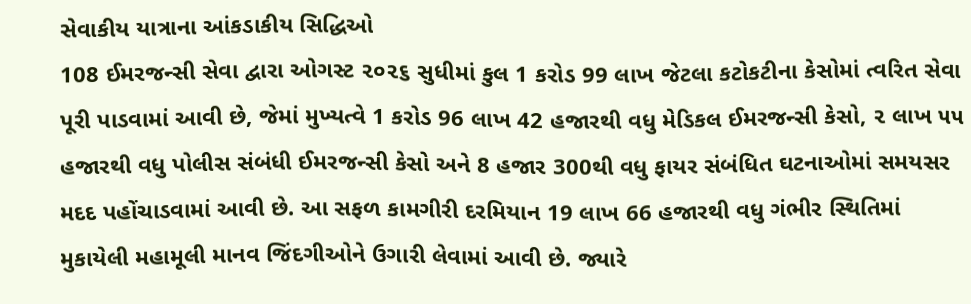સેવાકીય યાત્રાના આંકડાકીય સિદ્ધિઓ
108 ઈમરજન્સી સેવા દ્વારા ઓગસ્ટ ૨૦૨૬ સુધીમાં કુલ 1 કરોડ 99 લાખ જેટલા કટોકટીના કેસોમાં ત્વરિત સેવા પૂરી પાડવામાં આવી છે, જેમાં મુખ્યત્વે 1 કરોડ 96 લાખ 42 હજારથી વધુ મેડિકલ ઈમરજન્સી કેસો, ૨ લાખ ૫૫ હજારથી વધુ પોલીસ સંબંધી ઈમરજન્સી કેસો અને 8 હજાર 300થી વધુ ફાયર સંબંધિત ઘટનાઓમાં સમયસર મદદ પહોંચાડવામાં આવી છે. આ સફળ કામગીરી દરમિયાન 19 લાખ 66 હજારથી વધુ ગંભીર સ્થિતિમાં મુકાયેલી મહામૂલી માનવ જિંદગીઓને ઉગારી લેવામાં આવી છે. જ્યારે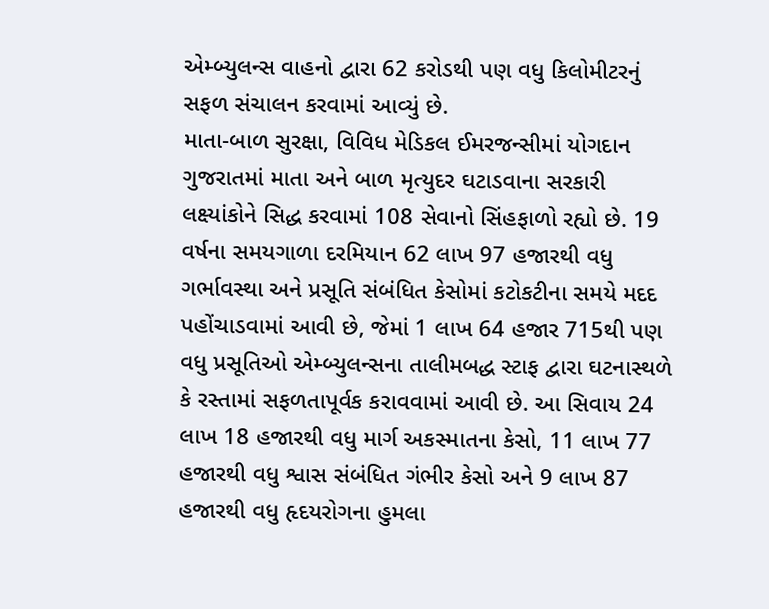એમ્બ્યુલન્સ વાહનો દ્વારા 62 કરોડથી પણ વધુ કિલોમીટરનું સફળ સંચાલન કરવામાં આવ્યું છે.
માતા-બાળ સુરક્ષા, વિવિધ મેડિકલ ઈમરજન્સીમાં યોગદાન
ગુજરાતમાં માતા અને બાળ મૃત્યુદર ઘટાડવાના સરકારી લક્ષ્યાંકોને સિદ્ધ કરવામાં 108 સેવાનો સિંહફાળો રહ્યો છે. 19 વર્ષના સમયગાળા દરમિયાન 62 લાખ 97 હજારથી વધુ ગર્ભાવસ્થા અને પ્રસૂતિ સંબંધિત કેસોમાં કટોકટીના સમયે મદદ પહોંચાડવામાં આવી છે, જેમાં 1 લાખ 64 હજાર 715થી પણ વધુ પ્રસૂતિઓ એમ્બ્યુલન્સના તાલીમબદ્ધ સ્ટાફ દ્વારા ઘટનાસ્થળે કે રસ્તામાં સફળતાપૂર્વક કરાવવામાં આવી છે. આ સિવાય 24 લાખ 18 હજારથી વધુ માર્ગ અકસ્માતના કેસો, 11 લાખ 77 હજારથી વધુ શ્વાસ સંબંધિત ગંભીર કેસો અને 9 લાખ 87 હજારથી વધુ હૃદયરોગના હુમલા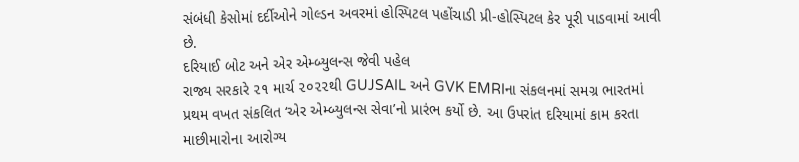સંબંધી કેસોમાં દર્દીઓને ગોલ્ડન અવરમાં હોસ્પિટલ પહોંચાડી પ્રી-હોસ્પિટલ કેર પૂરી પાડવામાં આવી છે.
દરિયાઈ બોટ અને એર એમ્બ્યુલન્સ જેવી પહેલ
રાજ્ય સરકારે ૨૧ માર્ચ ૨૦૨૨થી GUJSAIL અને GVK EMRIના સંકલનમાં સમગ્ર ભારતમાં પ્રથમ વખત સંકલિત ‘એર એમ્બ્યુલન્સ સેવા’નો પ્રારંભ કર્યો છે. આ ઉપરાંત દરિયામાં કામ કરતા માછીમારોના આરોગ્ય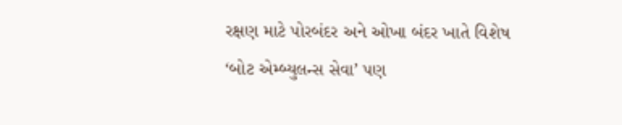રક્ષણ માટે પોરબંદર અને ઓખા બંદર ખાતે વિશેષ ‘બોટ એમ્બ્યુલન્સ સેવા’ પણ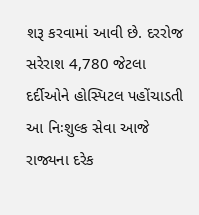શરૂ કરવામાં આવી છે. દરરોજ સરેરાશ 4,780 જેટલા દર્દીઓને હોસ્પિટલ પહોંચાડતી આ નિઃશુલ્ક સેવા આજે રાજ્યના દરેક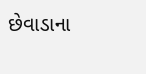છેવાડાના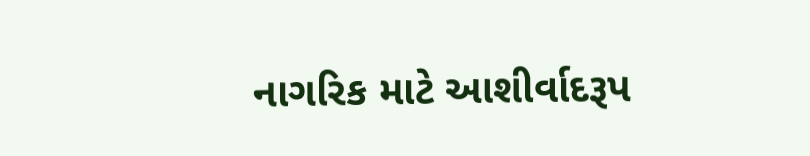નાગરિક માટે આશીર્વાદરૂપ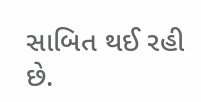સાબિત થઈ રહી છે.